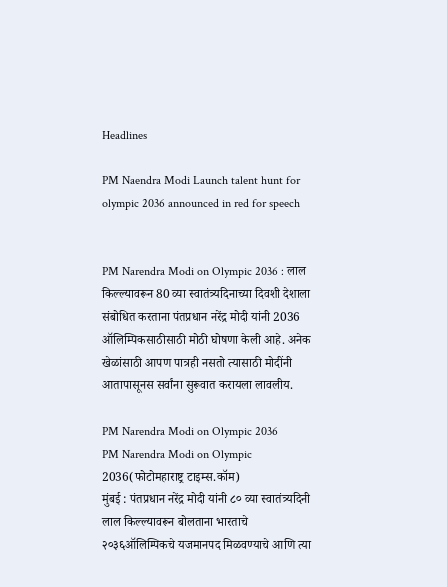Headlines

PM Naendra Modi Launch talent hunt for olympic 2036 announced in red for speech


PM Narendra Modi on Olympic 2036 : लाल किल्ल्यावरून 80 व्या स्वातंत्र्यदिनाच्या दिवशी देशाला संबोधित करताना पंतप्रधान नरेंद्र मोदी यांनी 2036 ऑलिम्पिकसाठीसाठी मोठी घोषणा केली आहे. अनेक खेळांसाठी आपण पात्रही नसतो त्यासाठी मोदींनी आतापासूनस सर्वांना सुरूवात करायला लावलीय.

PM Narendra Modi on Olympic 2036
PM Narendra Modi on Olympic 2036(फोटोमहाराष्ट्र टाइम्स.कॉम)
मुंबई : पंतप्रधान नरेंद्र मोदी यांनी ८० व्या स्वातंत्र्यदिनी लाल किल्ल्यावरून बोलताना भारताचे २०३६ऑलिम्पिकचे यजमानपद मिळवण्याचे आणि त्या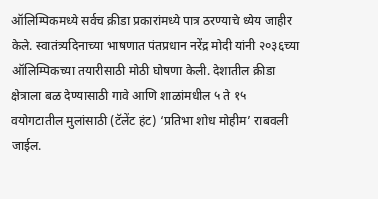ऑलिम्पिकमध्ये सर्वच क्रीडा प्रकारांमध्ये पात्र ठरण्याचे ध्येय जाहीर केले. स्वातंत्र्यदिनाच्या भाषणात पंतप्रधान नरेंद्र मोदी यांनी २०३६च्या ऑलिम्पिकच्या तयारीसाठी मोठी घोषणा केली. देशातील क्रीडा क्षेत्राला बळ देण्यासाठी गावे आणि शाळांमधील ५ ते १५ वयोगटातील मुलांसाठी (टॅलेंट हंट) ‘प्रतिभा शोध मोहीम’ राबवली जाईल.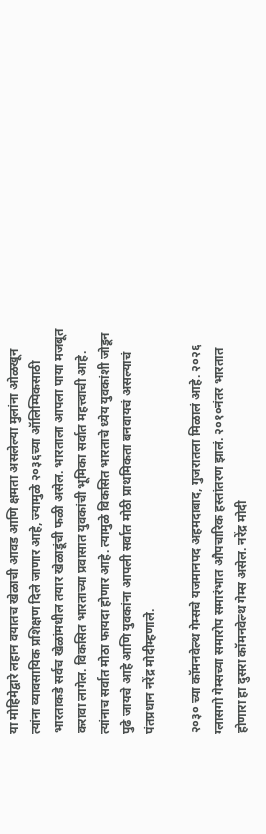या मोहिमेद्वारे लहान वयातच खेळाची आवड आणि क्षमता असलेल्या मुलांना ओळखून त्यांना व्यावसायिक प्रशिक्षण दिले जाणार आहे, ज्यामुळे २०३६च्या ऑलिम्पिकसाठी भारताकडे सर्वच खेळांमधील तयार खेळाडूंची फळी असेल. भारताला आपला पाया मजबूत करावा लागेल. विकसित भारताच्या प्रवासात युवकांची भूमिका सर्वात महत्त्वाची आहे. त्यांनाच सर्वात मोठा फायदा होणार आहे. त्यामुळे विकसित भारताचे ध्येय युवकांशी जोडून पुढे जायचे आहे आणि युवकांना आपली सर्वात मोठी प्राथमिकता बनवायचं असल्याचं पंतप्रधान नरेंद्र मोदीम्हणाले.

२०३० च्या कॉमनवेल्थ गेम्सचे यजमानपद अहमदाबाद, गुजरातला मिळालं आहे. २०२६ ग्लासगो गेम्सच्या समारोप समारंभात औपचारिक हस्तांतरण झालं. २०१०नंतर भारतात होणारा हा दुसरा कॉमनवेल्थ गेम्स असेल. नरेंद्र मोदी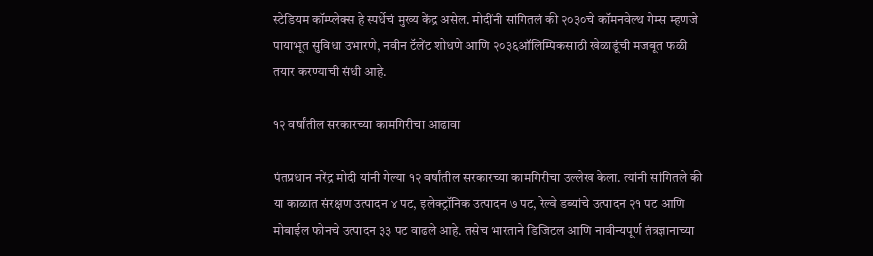स्टेडियम कॉम्प्लेक्स हे स्पर्धेचं मुख्य केंद्र असेल. मोदींनी सांगितलं की २०३०चे कॉमनवेल्थ गेम्स म्हणजे पायाभूत सुविधा उभारणे, नवीन टॅलेंट शोधणे आणि २०३६ऑलिम्पिकसाठी खेळाडूंची मजबूत फळी तयार करण्याची संधी आहे.

१२ वर्षांतील सरकारच्या कामगिरीचा आढावा

पंतप्रधान नरेंद्र मोदी यांनी गेल्या १२ वर्षांतील सरकारच्या कामगिरीचा उल्लेख केला. त्यांनी सांगितले की या काळात संरक्षण उत्पादन ४ पट, इलेक्ट्रॉनिक उत्पादन ७ पट, रेल्वे डब्यांचे उत्पादन २१ पट आणि मोबाईल फोनचे उत्पादन ३३ पट वाढले आहे. तसेच भारताने डिजिटल आणि नावीन्यपूर्ण तंत्रज्ञानाच्या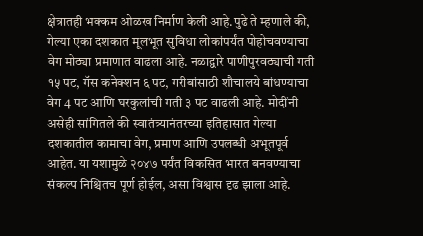क्षेत्रातही भक्कम ओळख निर्माण केली आहे.पुढे ते म्हणाले की, गेल्या एका दशकात मूलभूत सुविधा लोकांपर्यंत पोहोचवण्याचा वेग मोठ्या प्रमाणात वाढला आहे. नळाद्वारे पाणीपुरवठ्याची गती १५ पट, गॅस कनेक्शन ६ पट, गरीबांसाठी शौचालये बांधण्याचा वेग 4 पट आणि घरकुलांची गती ३ पट वाढली आहे. मोदींनी असेही सांगितले की स्वातंत्र्यानंतरच्या इतिहासात गेल्या दशकातील कामाचा वेग, प्रमाण आणि उपलब्धी अभूतपूर्व आहेत. या यशामुळे २०४७ पर्यंत विकसित भारत बनवण्याचा संकल्प निश्चितच पूर्ण होईल, असा विश्वास दृढ झाला आहे.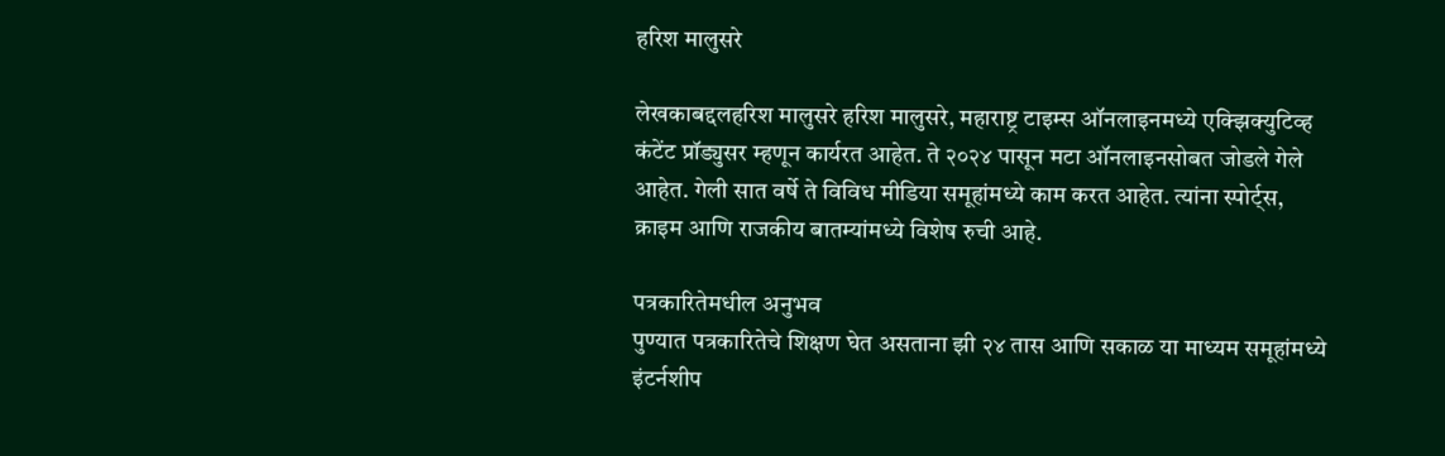हरिश मालुसरे

लेखकाबद्दलहरिश मालुसरे हरिश मालुसरे, महाराष्ट्र टाइम्स ऑनलाइनमध्ये एक्झिक्युटिव्ह कंटेंट प्रॉड्युसर म्हणून कार्यरत आहेत. ते २०२४ पासून मटा ऑनलाइनसोबत जोडले गेले आहेत. गेली सात वर्षे ते विविध मीडिया समूहांमध्ये काम करत आहेत. त्यांना स्पोर्ट्स, क्राइम आणि राजकीय बातम्यांमध्ये विशेष रुची आहे.

पत्रकारितेमधील अनुभव
पुण्यात पत्रकारितेचे शिक्षण घेत असताना झी २४ तास आणि सकाळ या माध्यम समूहांमध्ये इंटर्नशीप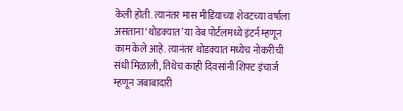केली होती. त्यानंतर मास मीडियाच्या शेवटच्या वर्षाला असताना ‘थोडक्यात’ या वेब पोर्टलमध्ये इंटर्न म्हणून काम केले आहे. त्यानंतर थोडक्यात मध्येच नोकरीची संधी मिळाली, तिथेच काही दिवसांनी शिफ्ट इंचार्ज म्हणून जबाबादारी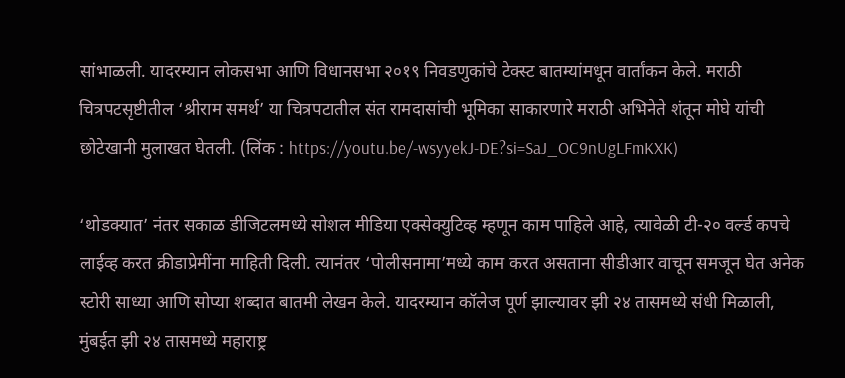सांभाळली. यादरम्यान लोकसभा आणि विधानसभा २०१९ निवडणुकांचे टेक्स्ट बातम्यांमधून वार्तांकन केले. मराठी चित्रपटसृष्टीतील ‘श्रीराम समर्थ’ या चित्रपटातील संत रामदासांची भूमिका साकारणारे मराठी अभिनेते शंतून मोघे यांची छोटेखानी मुलाखत घेतली. (लिंक : https://youtu.be/-wsyyekJ-DE?si=SaJ_OC9nUgLFmKXK)

‘थोडक्यात’ नंतर सकाळ डीजिटलमध्ये सोशल मीडिया एक्सेक्युटिव्ह म्हणून काम पाहिले आहे, त्यावेळी टी-२० वर्ल्ड कपचे लाईव्ह करत क्रीडाप्रेमींना माहिती दिली. त्यानंतर ‘पोलीसनामा’मध्ये काम करत असताना सीडीआर वाचून समजून घेत अनेक स्टोरी साध्या आणि सोप्या शब्दात बातमी लेखन केले. यादरम्यान कॉलेज पूर्ण झाल्यावर झी २४ तासमध्ये संधी मिळाली, मुंबईत झी २४ तासमध्ये महाराष्ट्र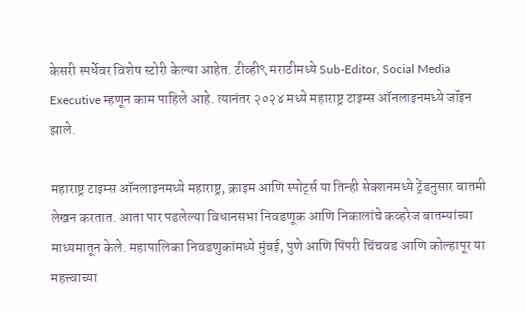केसरी स्पर्धेवर विशेष स्टोरी केल्या आहेत. टीव्ही९ मराठीमध्ये Sub-Editor, Social Media Executive म्हणून काम पाहिले आहे. त्यानंतर २०२४ मध्ये महाराष्ट्र टाइम्स ऑनलाइनमध्ये जॉइन झाले.

महाराष्ट्र टाइम्स ऑनलाइनमध्ये महाराष्ट्र, क्राइम आणि स्पोर्ट्स या तिन्ही सेक्शनमध्ये ट्रेंडनुसार बातमी लेखन करतात. आता पार पडलेल्या विधानसभा निवडणूक आणि निकालांचे कव्हरेज बातम्यांच्या माध्यमातून केले. महापालिका निवडणुकांमध्ये मुंबई, पुणे आणि पिंपरी चिंचवड आणि कोल्हापूर या महत्त्वाच्या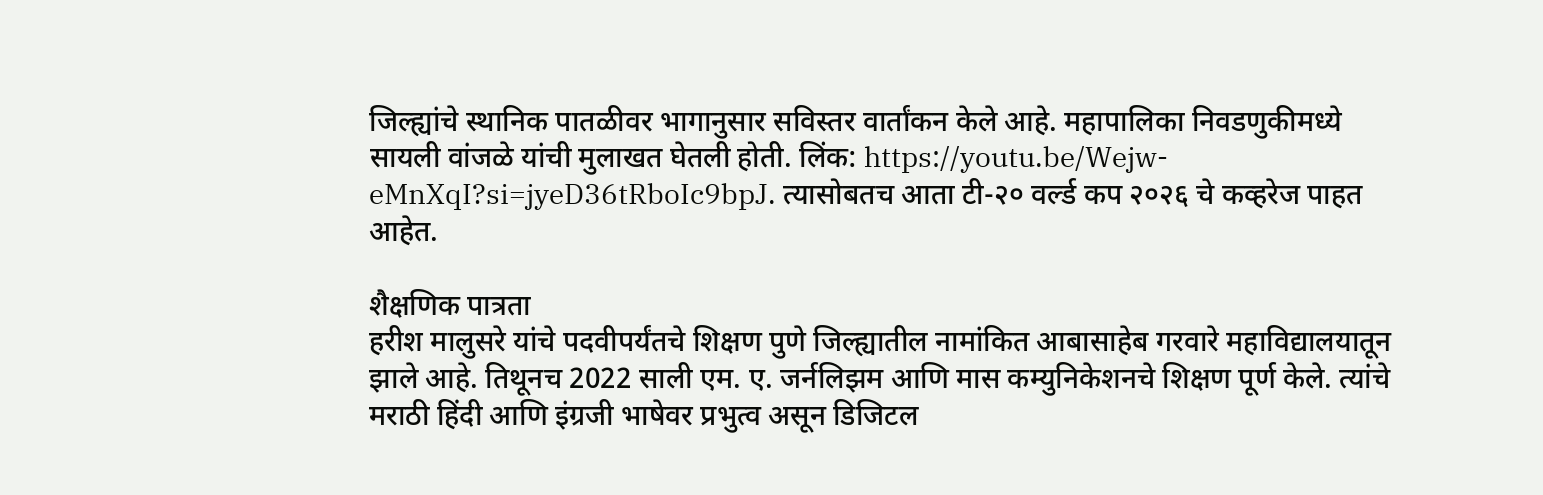जिल्ह्यांचे स्थानिक पातळीवर भागानुसार सविस्तर वार्तांकन केले आहे. महापालिका निवडणुकीमध्ये सायली वांजळे यांची मुलाखत घेतली होती. लिंक: https://youtu.be/Wejw-eMnXqI?si=jyeD36tRboIc9bpJ. त्यासोबतच आता टी-२० वर्ल्ड कप २०२६ चे कव्हरेज पाहत आहेत.

शैक्षणिक पात्रता
हरीश मालुसरे यांचे पदवीपर्यंतचे शिक्षण पुणे जिल्ह्यातील नामांकित आबासाहेब गरवारे महाविद्यालयातून झाले आहे. तिथूनच 2022 साली एम. ए. जर्नलिझम आणि मास कम्युनिकेशनचे शिक्षण पूर्ण केले. त्यांचे मराठी हिंदी आणि इंग्रजी भाषेवर प्रभुत्व असून डिजिटल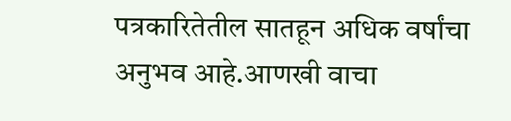पत्रकारितेतील सातहून अधिक वर्षांचा अनुभव आहे.आणखी वाचा